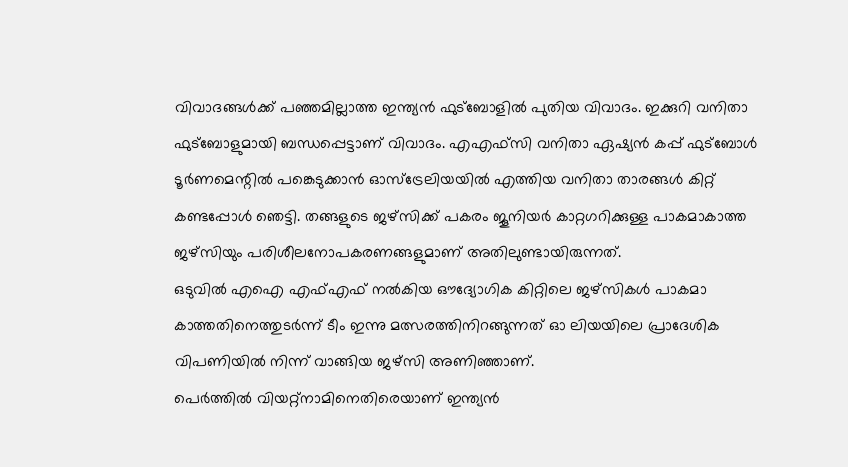വിവാദങ്ങൾക്ക് പഞ്ഞമില്ലാത്ത ഇന്ത്യൻ ഫുട്ബോളിൽ പുതിയ വിവാദം. ഇക്കുറി വനിതാ ഫുട്ബോളുമായി ബന്ധപ്പെട്ടാണ് വിവാദം. എഎഫ്സി വനിതാ ഏഷ്യൻ കപ്പ് ഫുട്ബോൾ ടൂർണമെന്റിൽ പങ്കെടുക്കാൻ ഓസ്ട്രേലിയയിൽ എത്തിയ വനിതാ താരങ്ങൾ കിറ്റ് കണ്ടപ്പോൾ ഞെട്ടി. തങ്ങളുടെ ജഴ്സിക്ക് പകരം ജൂനിയർ കാറ്റഗറിക്കുള്ള പാകമാകാത്ത ജഴ്സിയും പരിശീലനോപകരണങ്ങളുമാണ് അതിലുണ്ടായിരുന്നത്.
ഒടുവിൽ എഐ എഫ്എഫ് നൽകിയ ഔദ്യോഗിക കിറ്റിലെ ജഴ്സികൾ പാകമാ കാത്തതിനെത്തുടർന്ന് ടീം ഇന്നു മത്സരത്തിനിറങ്ങുന്നത് ഓ ലിയയിലെ പ്രാദേശിക വിപണിയിൽ നിന്ന് വാങ്ങിയ ജഴ്സി അണിഞ്ഞാണ്.
പെർത്തിൽ വിയറ്റ്നാമിനെതിരെയാണ് ഇന്ത്യൻ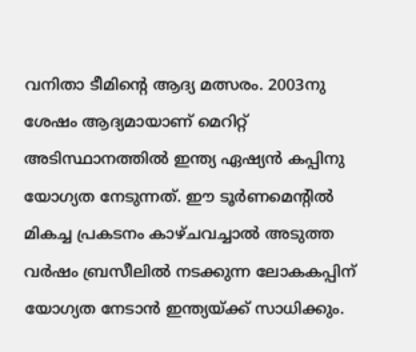വനിതാ ടീമിന്റെ ആദ്യ മത്സരം. 2003നു ശേഷം ആദ്യമായാണ് മെറിറ്റ് അടിസ്ഥാനത്തിൽ ഇന്ത്യ ഏഷ്യൻ കപ്പിനു യോഗ്യത നേടുന്നത്. ഈ ടൂർണമെന്റിൽ മികച്ച പ്രകടനം കാഴ്ചവച്ചാൽ അടുത്ത വർഷം ബ്രസീലിൽ നടക്കുന്ന ലോകകപ്പിന് യോഗ്യത നേടാൻ ഇന്ത്യയ്ക്ക് സാധിക്കും.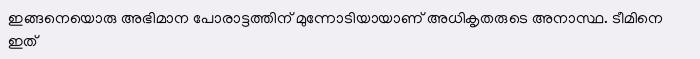ഇങ്ങനെയൊരു അഭിമാന പോരാട്ടത്തിന് മുന്നോടിയായാണ് അധികൃതരുടെ അനാസ്ഥ. ടീമിനെ ഇത്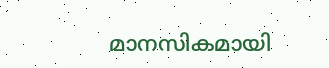മാനസികമായി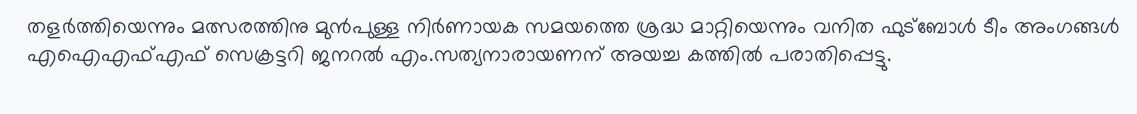തളർത്തിയെന്നും മത്സരത്തിനു മുൻപുള്ള നിർണായക സമയത്തെ ശ്രദ്ധ മാറ്റിയെന്നും വനിത ഫുട്ബോൾ ടീം അംഗങ്ങൾ എഐഎഫ്എഫ് സെക്രട്ടറി ജനറൽ എം.സത്യനാരായണന് അയച്ച കത്തിൽ പരാതിപ്പെട്ടു.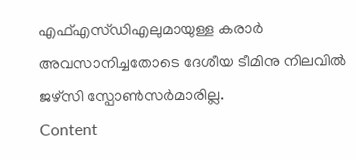എഫ്എസ്ഡിഎലുമായുള്ള കരാർ അവസാനിച്ചതോടെ ദേശീയ ടീമിനു നിലവിൽ ജഴ്സി സ്പോൺസർമാരില്ല.
Content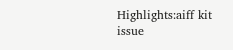Highlights:aiff kit issue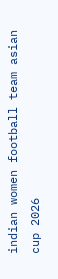indian women football team asian cup 2026